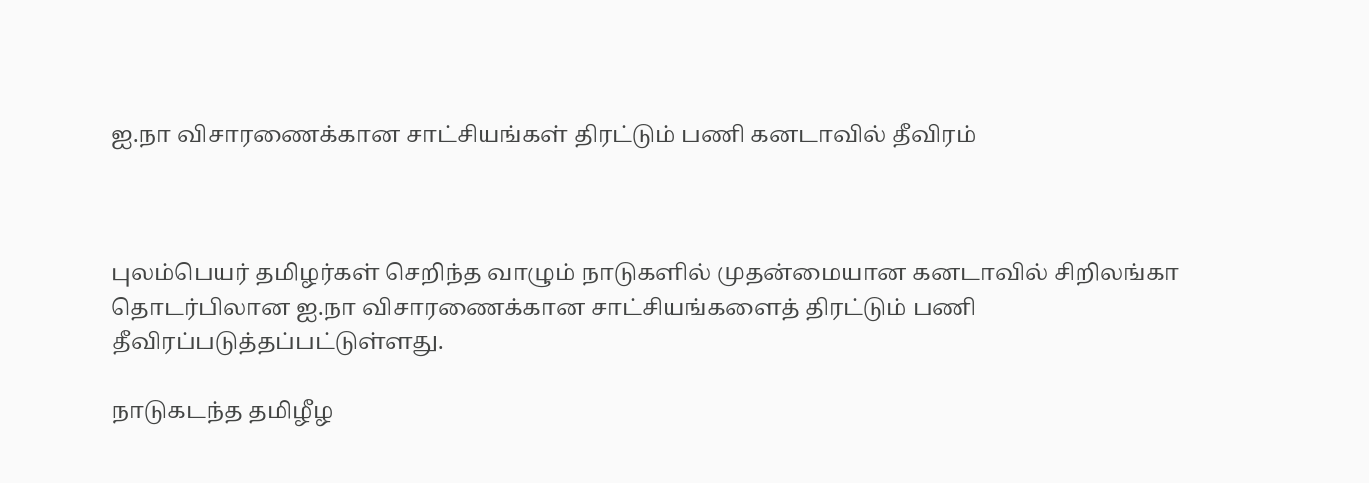ஐ.நா விசாரணைக்கான சாட்சியங்கள் திரட்டும் பணி கனடாவில் தீவிரம்



புலம்பெயர் தமிழர்கள் செறிந்த வாழும் நாடுகளில் முதன்மையான கனடாவில் சிறிலங்கா தொடர்பிலான ஐ.நா விசாரணைக்கான சாட்சியங்களைத் திரட்டும் பணி தீவிரப்படுத்தப்பட்டுள்ளது.

நாடுகடந்த தமிழீழ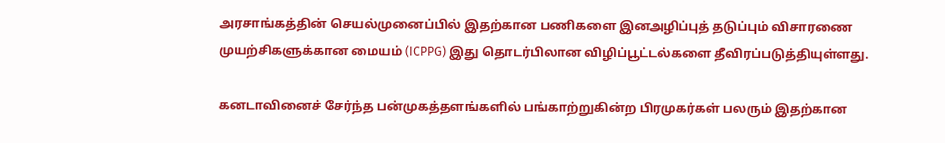அரசாங்கத்தின் செயல்முனைப்பில் இதற்கான பணிகளை இனஅழிப்புத் தடுப்பும் விசாரணை முயற்சிகளுக்கான மையம் (ICPPG) இது தொடர்பிலான விழிப்பூட்டல்களை தீவிரப்படுத்தியுள்ளது.

கனடாவினைச் சேர்ந்த பன்முகத்தளங்களில் பங்காற்றுகின்ற பிரமுகர்கள் பலரும் இதற்கான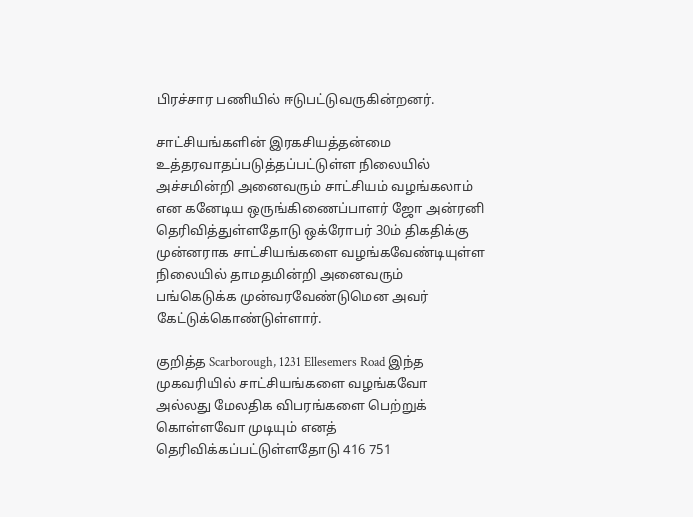பிரச்சார பணியில் ஈடுபட்டுவருகின்றனர்.

சாட்சியங்களின் இரகசியத்தன்மை உத்தரவாதப்படுத்தப்பட்டுள்ள நிலையில் அச்சமின்றி அனைவரும் சாட்சியம் வழங்கலாம் என கனேடிய ஒருங்கிணைப்பாளர் ஜோ அன்ரனி தெரிவித்துள்ளதோடு ஒக்ரோபர் 30ம் திகதிக்கு முன்னராக சாட்சியங்களை வழங்கவேண்டியுள்ள நிலையில் தாமதமின்றி அனைவரும் பங்கெடுக்க முன்வரவேண்டுமென அவர் கேட்டுக்கொண்டுள்ளார்.

குறித்த Scarborough, 1231 Ellesemers Road இந்த முகவரியில் சாட்சியங்களை வழங்கவோ அல்லது மேலதிக விபரங்களை பெற்றுக் கொள்ளவோ முடியும் எனத் தெரிவிக்கப்பட்டுள்ளதோடு 416 751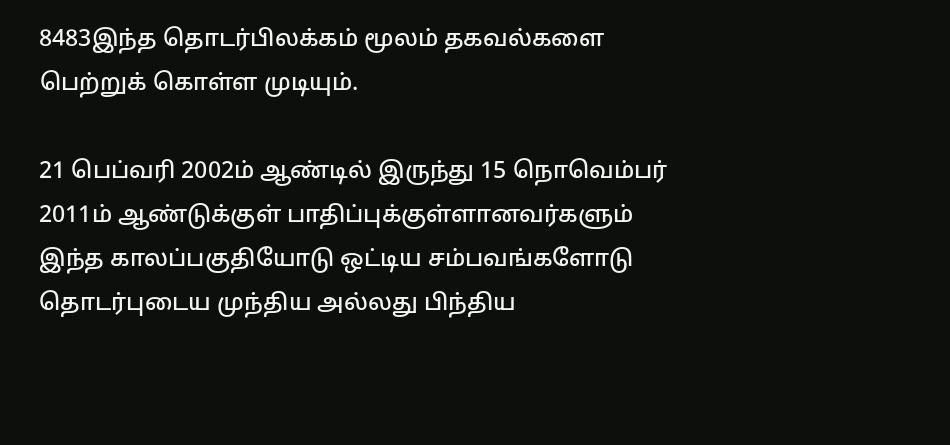8483இந்த தொடர்பிலக்கம் மூலம் தகவல்களை பெற்றுக் கொள்ள முடியும்.

21 பெப்வரி 2002ம் ஆண்டில் இருந்து 15 நொவெம்பர் 2011ம் ஆண்டுக்குள் பாதிப்புக்குள்ளானவர்களும் இந்த காலப்பகுதியோடு ஒட்டிய சம்பவங்களோடு தொடர்புடைய முந்திய அல்லது பிந்திய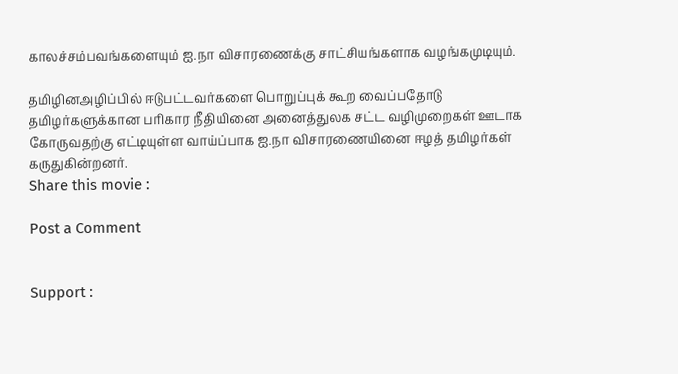காலச்சம்பவங்களையும் ஐ.நா விசாரணைக்கு சாட்சியங்களாக வழங்கமுடியும்.

தமிழினஅழிப்பில் ஈடுபட்டவர்களை பொறுப்புக் கூற வைப்பதோடு தமிழர்களுக்கான பரிகார நீதியினை அனைத்துலக சட்ட வழிமுறைகள் ஊடாக கோருவதற்கு எட்டியுள்ள வாய்ப்பாக ஐ.நா விசாரணையினை ஈழத் தமிழர்கள் கருதுகின்றனர்.
Share this movie :

Post a Comment


Support :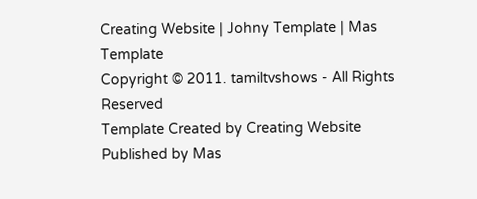Creating Website | Johny Template | Mas Template
Copyright © 2011. tamiltvshows - All Rights Reserved
Template Created by Creating Website Published by Mas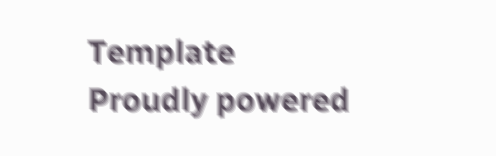Template
Proudly powered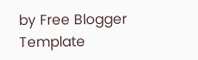by Free Blogger Template